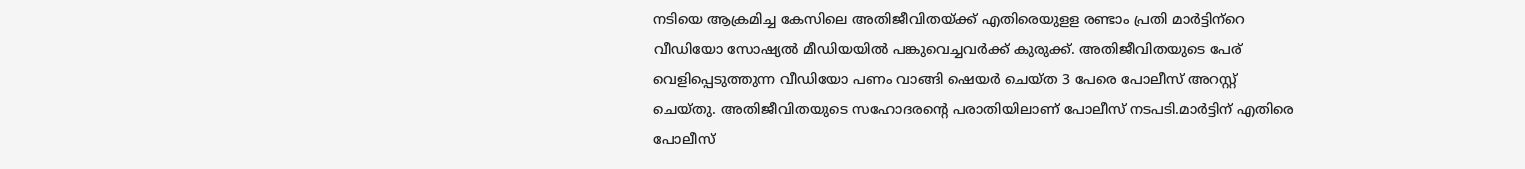നടിയെ ആക്രമിച്ച കേസിലെ അതിജീവിതയ്ക്ക് എതിരെയുളള രണ്ടാം പ്രതി മാര്‍ട്ടിന്‌റെ വീഡിയോ സോഷ്യല്‍ മീഡിയയില്‍ പങ്കുവെച്ചവര്‍ക്ക് കുരുക്ക്. അതിജീവിതയുടെ പേര് വെളിപ്പെടുത്തുന്ന വീഡിയോ പണം വാങ്ങി ഷെയര്‍ ചെയ്ത 3 പേരെ പോലീസ് അറസ്റ്റ് ചെയ്തു. അതിജീവിതയുടെ സഹോദരന്റെ പരാതിയിലാണ് പോലീസ് നടപടി.മാര്‍ട്ടിന് എതിരെ പോലീസ്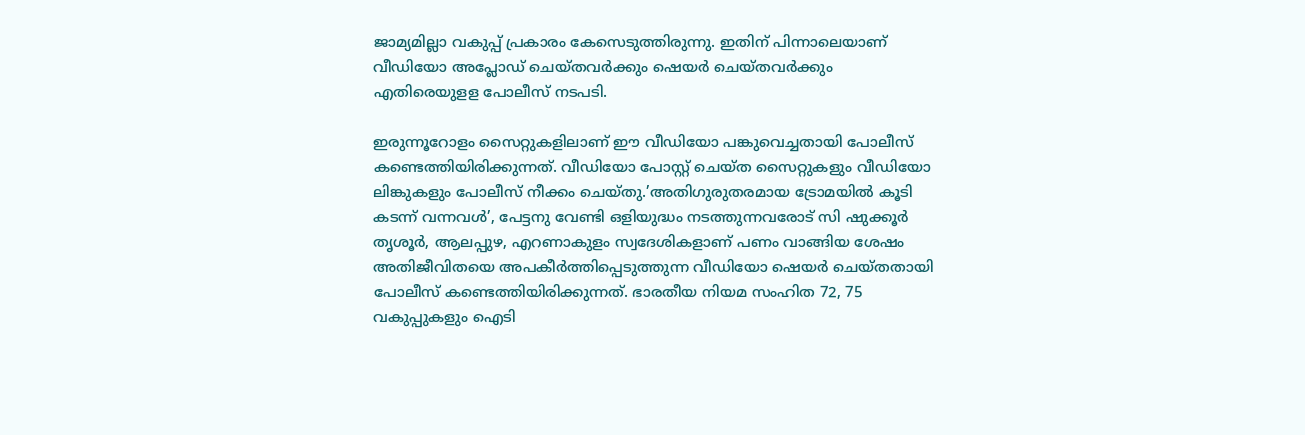ജാമ്യമില്ലാ വകുപ്പ് പ്രകാരം കേസെടുത്തിരുന്നു. ഇതിന് പിന്നാലെയാണ് വീഡിയോ അപ്ലോഡ് ചെയ്തവര്‍ക്കും ഷെയര്‍ ചെയ്തവര്‍ക്കും എതിരെയുളള പോലീസ് നടപടി.

ഇരുന്നൂറോളം സൈറ്റുകളിലാണ് ഈ വീഡിയോ പങ്കുവെച്ചതായി പോലീസ് കണ്ടെത്തിയിരിക്കുന്നത്. വീഡിയോ പോസ്റ്റ് ചെയ്ത സൈറ്റുകളും വീഡിയോ ലിങ്കുകളും പോലീസ് നീക്കം ചെയ്തു.’അതിഗുരുതരമായ ട്രോമയില്‍ കൂടി കടന്ന് വന്നവള്‍’, പേട്ടനു വേണ്ടി ഒളിയുദ്ധം നടത്തുന്നവരോട് സി ഷുക്കൂർ തൃശൂര്‍, ആലപ്പുഴ, എറണാകുളം സ്വദേശികളാണ് പണം വാങ്ങിയ ശേഷം അതിജീവിതയെ അപകീര്‍ത്തിപ്പെടുത്തുന്ന വീഡിയോ ഷെയര്‍ ചെയ്തതായി പോലീസ് കണ്ടെത്തിയിരിക്കുന്നത്. ഭാരതീയ നിയമ സംഹിത 72, 75 വകുപ്പുകളും ഐടി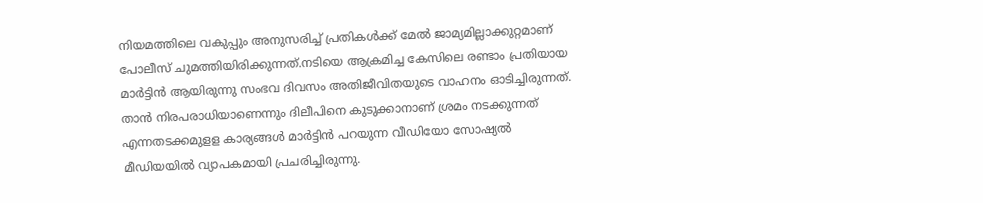നിയമത്തിലെ വകുപ്പും അനുസരിച്ച്‌ പ്രതികള്‍ക്ക് മേല്‍ ജാമ്യമില്ലാക്കുറ്റമാണ് പോലീസ് ചുമത്തിയിരിക്കുന്നത്.നടിയെ ആക്രമിച്ച കേസിലെ രണ്ടാം പ്രതിയായ മാര്‍ട്ടിന്‍ ആയിരുന്നു സംഭവ ദിവസം അതിജീവിതയുടെ വാഹനം ഓടിച്ചിരുന്നത്. താന്‍ നിരപരാധിയാണെന്നും ദിലീപിനെ കുടുക്കാനാണ് ശ്രമം നടക്കുന്നത് എന്നതടക്കമുളള കാര്യങ്ങള്‍ മാര്‍ട്ടിന്‍ പറയുന്ന വീഡിയോ സോഷ്യല്‍ മീഡിയയില്‍ വ്യാപകമായി പ്രചരിച്ചിരുന്നു.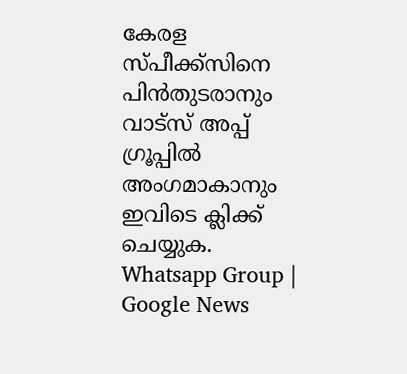കേരള സ്പീക്ക്സിനെ പിൻതുടരാനും വാട്സ് അപ്പ് ഗ്രൂപ്പിൽ അംഗമാകാനും ഇവിടെ ക്ലിക്ക് ചെയ്യുക. Whatsapp Group | Google News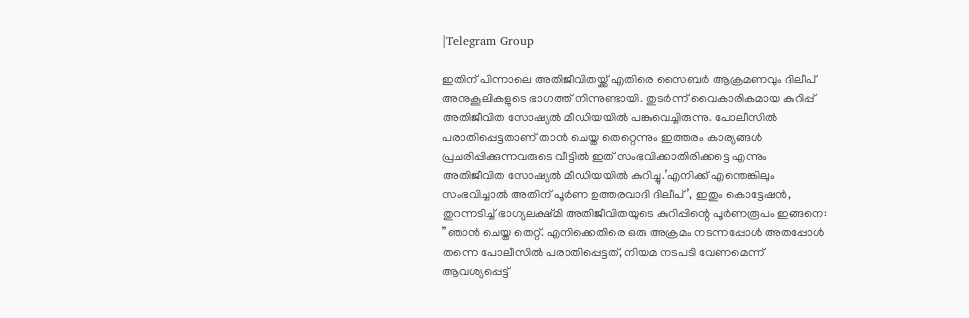|Telegram Group

ഇതിന് പിന്നാലെ അതിജീവിതയ്ക്ക് എതിരെ സൈബര്‍ ആക്രമണവും ദിലീപ് അനുകൂലികളുടെ ഭാഗത്ത് നിന്നുണ്ടായി. തുടര്‍ന്ന് വൈകാരികമായ കുറിപ്പ് അതിജീവിത സോഷ്യല്‍ മീഡിയയില്‍ പങ്കുവെച്ചിരുന്നു. പോലീസില്‍ പരാതിപ്പെട്ടതാണ് താന്‍ ചെയ്ത തെറ്റെന്നും ഇത്തരം കാര്യങ്ങള്‍ പ്രചരിപ്പിക്കുന്നവരുടെ വീട്ടില്‍ ഇത് സംഭവിക്കാതിരിക്കട്ടെ എന്നും അതിജീവിത സോഷ്യല്‍ മീഡിയയില്‍ കുറിച്ചു.’എനിക്ക് എന്തെങ്കിലും സംഭവിച്ചാല്‍ അതിന് പൂര്‍ണ ഉത്തരവാദി ദിലീപ്’, ഇതും കൊട്ടേഷൻ, തുറന്നടിച്ച്‌ ഭാഗ്യലക്ഷ്മി അതിജീവിതയുടെ കുറിപ്പിന്റെ പൂര്‍ണരൂപം ഇങ്ങനെ: ”ഞാൻ ചെയ്ത തെറ്റ്. എനിക്കെതിരെ ഒരു അക്രമം നടന്നപ്പോള്‍ അതപ്പോള്‍ തന്നെ പോലീസില്‍ പരാതിപ്പെട്ടത്, നിയമ നടപടി വേണമെന്ന് ആവശ്യപ്പെട്ട്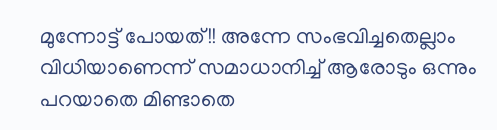മുന്നോട്ട് പോയത്!! അന്നേ സംഭവിച്ചതെല്ലാം വിധിയാണെന്ന് സമാധാനിച്ച്‌ ആരോടും ഒന്നും പറയാതെ മിണ്ടാതെ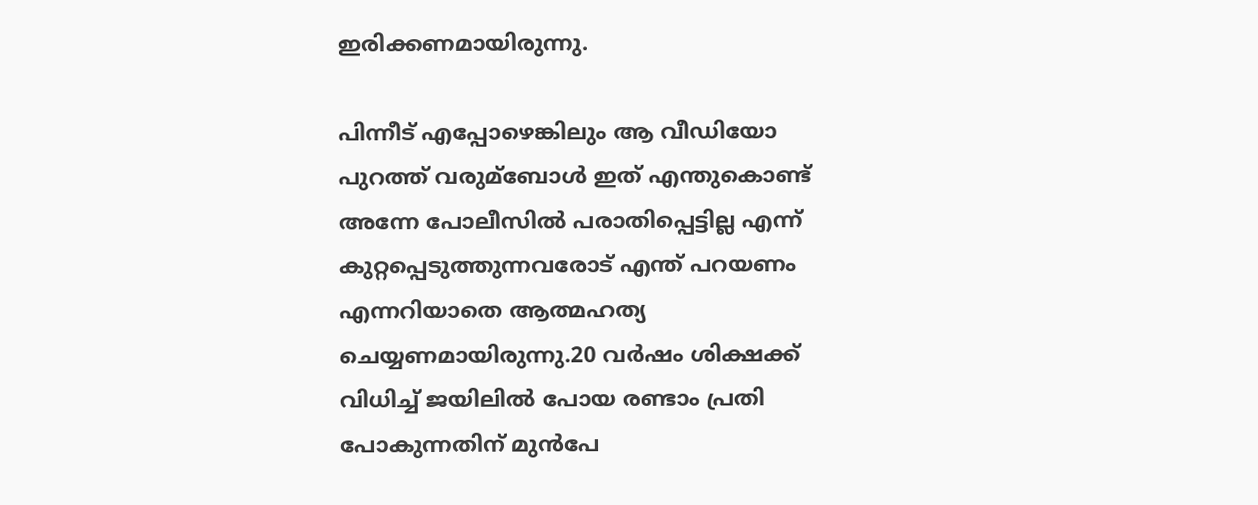ഇരിക്കണമായിരുന്നു.

പിന്നീട് എപ്പോഴെങ്കിലും ആ വീഡിയോ പുറത്ത് വരുമ്ബോള്‍ ഇത് എന്തുകൊണ്ട് അന്നേ പോലീസില്‍ പരാതിപ്പെട്ടില്ല എന്ന് കുറ്റപ്പെടുത്തുന്നവരോട് എന്ത് പറയണം എന്നറിയാതെ ആത്മഹത്യ ചെയ്യണമായിരുന്നു.20 വർഷം ശിക്ഷക്ക് വിധിച്ച്‌ ജയിലില്‍ പോയ രണ്ടാം പ്രതി പോകുന്നതിന് മുൻപേ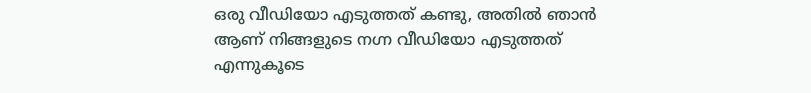ഒരു വീഡിയോ എടുത്തത് കണ്ടു, അതില്‍ ഞാൻ ആണ് നിങ്ങളുടെ നഗ്ന വീഡിയോ എടുത്തത് എന്നുകൂടെ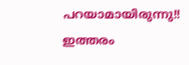പറയാമായിരുന്നു!! ഇത്തരം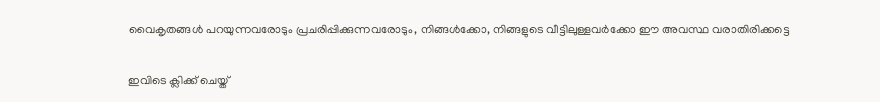വൈകൃതങ്ങള്‍ പറയുന്നവരോടും പ്രചരിപ്പിക്കുന്നവരോടും, നിങ്ങള്‍ക്കോ, നിങ്ങളുടെ വീട്ടിലുള്ളവർക്കോ ഈ അവസ്ഥ വരാതിരിക്കട്ടെ

ഇവിടെ ക്ലിക്ക് ചെയ്ത്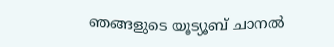ഞങ്ങളുടെ യൂട്യൂബ് ചാനൽ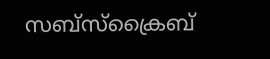സബ്സ്ക്രൈബ്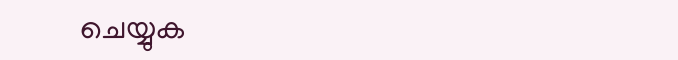ചെയ്യുക